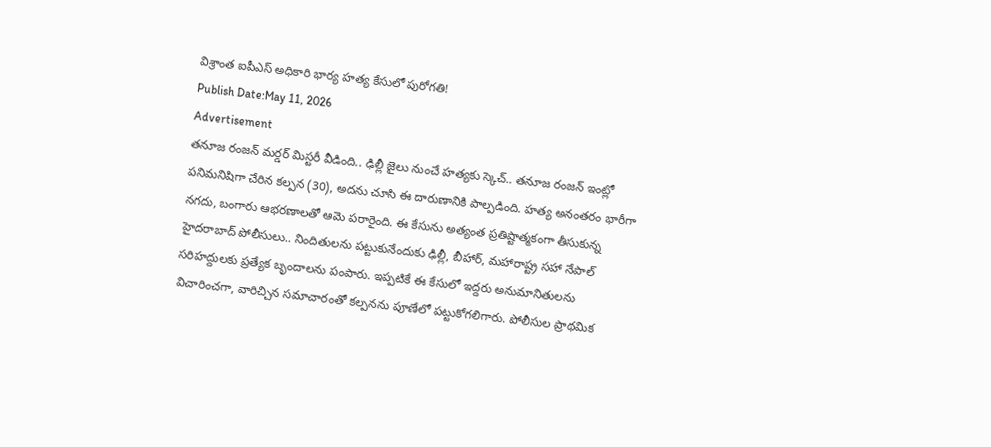విశ్రాంత ఐపీఎస్ అధికారి భార్య హత్య కేసులో పురోగతి!
Publish Date:May 11, 2026
Advertisement
తనూజ రంజన్ మర్డర్ మిస్టరీ వీడింది.. ఢిల్లీ జైలు నుంచే హత్యకు స్కెచ్.. తనూజ రంజన్ ఇంట్లో పనిమనిషిగా చేరిన కల్పన (30), అదను చూసి ఈ దారుణానికి పాల్పడింది. హత్య అనంతరం భారీగా నగదు, బంగారు ఆభరణాలతో ఆమె పరారైంది. ఈ కేసును అత్యంత ప్రతిష్టాత్మకంగా తీసుకున్న హైదరాబాద్ పోలీసులు.. నిందితులను పట్టుకునేందుకు ఢిల్లీ, బీహార్, మహారాష్ట్ర సహా నేపాల్ సరిహద్దులకు ప్రత్యేక బృందాలను పంపారు. ఇప్పటికే ఈ కేసులో ఇద్దరు అనుమానితులను విచారించగా, వారిచ్చిన సమాచారంతో కల్పనను పూణేలో పట్టుకోగలిగారు. పోలీసుల ప్రాథమిక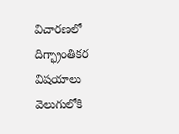విచారణలో దిగ్భ్రాంతికర విషయాలు వెలుగులోకి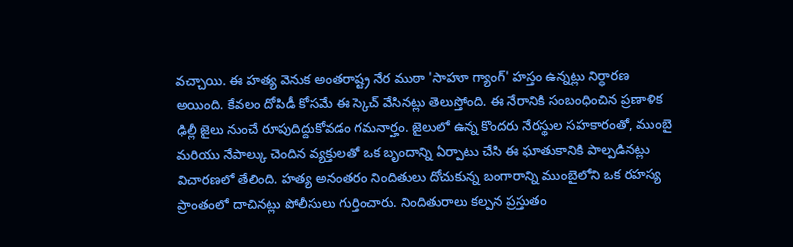వచ్చాయి. ఈ హత్య వెనుక అంతరాష్ట్ర నేర ముఠా 'సాహూ గ్యాంగ్' హస్తం ఉన్నట్లు నిర్ధారణ అయింది. కేవలం దోపిడీ కోసమే ఈ స్కెచ్ వేసినట్లు తెలుస్తోంది. ఈ నేరానికి సంబంధించిన ప్రణాళిక ఢిల్లీ జైలు నుంచే రూపుదిద్దుకోవడం గమనార్హం. జైలులో ఉన్న కొందరు నేరస్థుల సహకారంతో, ముంబై మరియు నేపాల్కు చెందిన వ్యక్తులతో ఒక బృందాన్ని ఏర్పాటు చేసి ఈ ఘాతుకానికి పాల్పడినట్లు విచారణలో తేలింది. హత్య అనంతరం నిందితులు దోచుకున్న బంగారాన్ని ముంబైలోని ఒక రహస్య ప్రాంతంలో దాచినట్లు పోలీసులు గుర్తించారు. నిందితురాలు కల్పన ప్రస్తుతం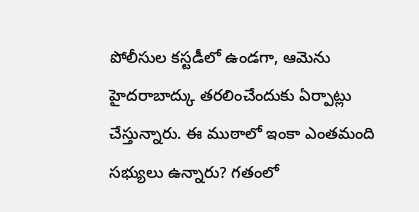పోలీసుల కస్టడీలో ఉండగా, ఆమెను హైదరాబాద్కు తరలించేందుకు ఏర్పాట్లు చేస్తున్నారు. ఈ ముఠాలో ఇంకా ఎంతమంది సభ్యులు ఉన్నారు? గతంలో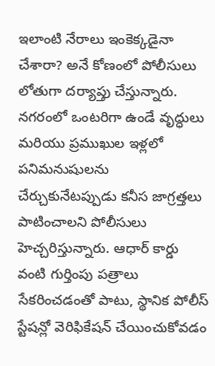ఇలాంటి నేరాలు ఇంకెక్కడైనా చేశారా? అనే కోణంలో పోలీసులు లోతుగా దర్యాప్తు చేస్తున్నారు. నగరంలో ఒంటరిగా ఉండే వృద్ధులు మరియు ప్రముఖుల ఇళ్లలో పనిమనుషులను చేర్చుకునేటప్పుడు కనీస జాగ్రత్తలు పాటించాలని పోలీసులు హెచ్చరిస్తున్నారు. ఆధార్ కార్డు వంటి గుర్తింపు పత్రాలు సేకరించడంతో పాటు, స్థానిక పోలీస్ స్టేషన్లో వెరిఫికేషన్ చేయించుకోవడం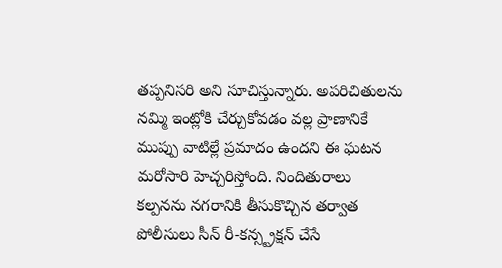తప్పనిసరి అని సూచిస్తున్నారు. అపరిచితులను నమ్మి ఇంట్లోకి చేర్చుకోవడం వల్ల ప్రాణానికే ముప్పు వాటిల్లే ప్రమాదం ఉందని ఈ ఘటన మరోసారి హెచ్చరిస్తోంది. నిందితురాలు కల్పనను నగరానికి తీసుకొచ్చిన తర్వాత పోలీసులు సీన్ రీ-కన్స్ట్రక్షన్ చేసే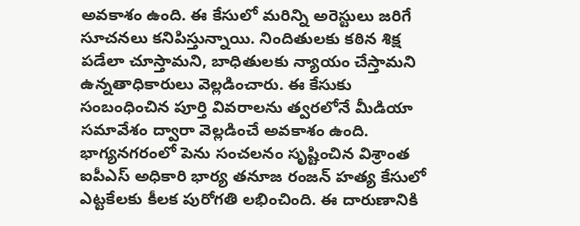అవకాశం ఉంది. ఈ కేసులో మరిన్ని అరెస్టులు జరిగే సూచనలు కనిపిస్తున్నాయి. నిందితులకు కఠిన శిక్ష పడేలా చూస్తామని, బాధితులకు న్యాయం చేస్తామని ఉన్నతాధికారులు వెల్లడించారు. ఈ కేసుకు సంబంధించిన పూర్తి వివరాలను త్వరలోనే మీడియా సమావేశం ద్వారా వెల్లడించే అవకాశం ఉంది.
భాగ్యనగరంలో పెను సంచలనం సృష్టించిన విశ్రాంత ఐపీఎస్ అధికారి భార్య తనూజ రంజన్ హత్య కేసులో ఎట్టకేలకు కీలక పురోగతి లభించింది. ఈ దారుణానికి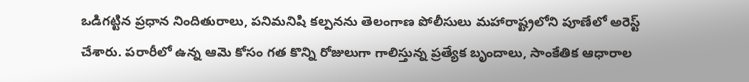ఒడిగట్టిన ప్రధాన నిందితురాలు, పనిమనిషి కల్పనను తెలంగాణ పోలీసులు మహారాష్ట్రలోని పూణేలో అరెస్ట్ చేశారు. పరారీలో ఉన్న ఆమె కోసం గత కొన్ని రోజులుగా గాలిస్తున్న ప్రత్యేక బృందాలు, సాంకేతిక ఆధారాల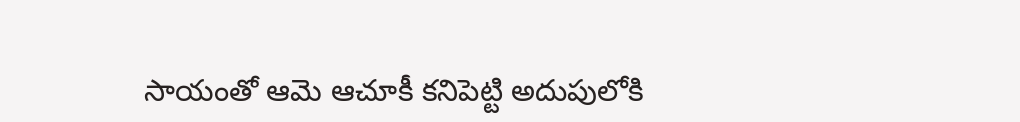సాయంతో ఆమె ఆచూకీ కనిపెట్టి అదుపులోకి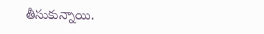తీసుకున్నాయి.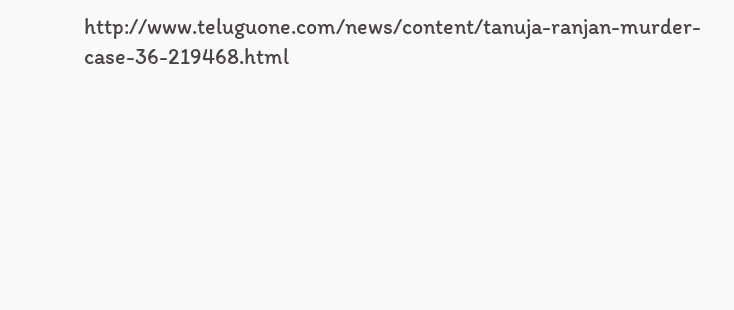http://www.teluguone.com/news/content/tanuja-ranjan-murder-case-36-219468.html